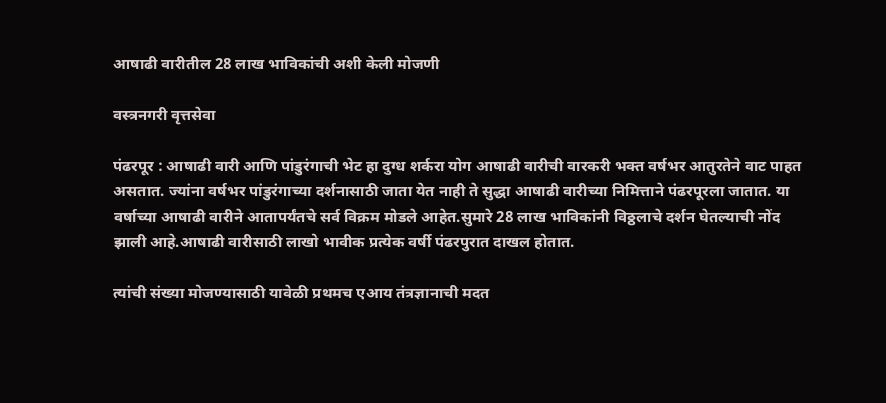आषाढी वारीतील 28 लाख भाविकांची अशी केली मोजणी

वस्त्रनगरी वृत्तसेवा

पंढरपूर : आषाढी वारी आणि पांडुरंगाची भेट हा दुग्ध शर्करा योग आषाढी वारीची वारकरी भक्त वर्षभर आतुरतेने वाट पाहत असतात. ज्यांना वर्षभर पांडुरंगाच्या दर्शनासाठी जाता येत नाही ते सुद्धा आषाढी वारीच्या निमित्ताने पंढरपूरला जातात. या वर्षाच्या आषाढी वारीने आतापर्यंतचे सर्व विक्रम मोडले आहेत.सुमारे 28 लाख भाविकांनी विठ्ठलाचे दर्शन घेतल्याची नोंद झाली आहे.आषाढी वारीसाठी लाखो भावीक प्रत्येक वर्षी पंढरपुरात दाखल होतात.

त्यांची संख्या मोजण्यासाठी यावेळी प्रथमच एआय तंत्रज्ञानाची मदत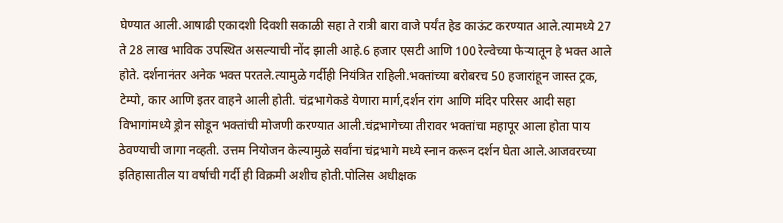घेण्यात आली.आषाढी एकादशी दिवशी सकाळी सहा ते रात्री बारा वाजे पर्यंत हेड काऊंट करण्यात आले.त्यामध्ये 27 ते 28 लाख भाविक उपस्थित असल्याची नोंद झाली आहे.6 हजार एसटी आणि 100 रेल्वेच्या फेऱ्यातून हे भक्त आले होते. दर्शनानंतर अनेक भक्त परतले.त्यामुळे गर्दीही नियंत्रित राहिली.भक्तांच्या बरोबरच 50 हजारांहून जास्त ट्रक, टेम्पो, कार आणि इतर वाहने आली होती. चंद्रभागेकडे येणारा मार्ग,दर्शन रांग आणि मंदिर परिसर आदी सहा विभागांमध्ये ड्रोन सोडून भक्तांची मोजणी करण्यात आली.चंद्रभागेच्या तीरावर भक्तांचा महापूर आला होता पाय ठेवण्याची जागा नव्हती. उत्तम नियोजन केल्यामुळे सर्वांना चंद्रभागे मध्ये स्नान करून दर्शन घेता आले.आजवरच्या इतिहासातील या वर्षाची गर्दी ही विक्रमी अशीच होती.पोलिस अधीक्षक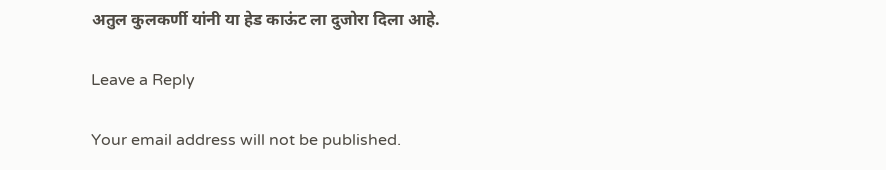अतुल कुलकर्णी यांनी या हेड काऊंट ला दुजोरा दिला आहे.

Leave a Reply

Your email address will not be published.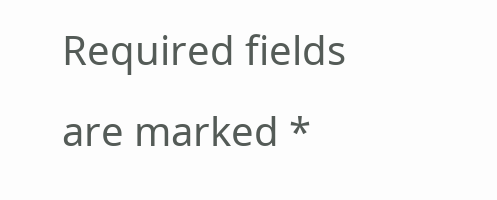Required fields are marked *